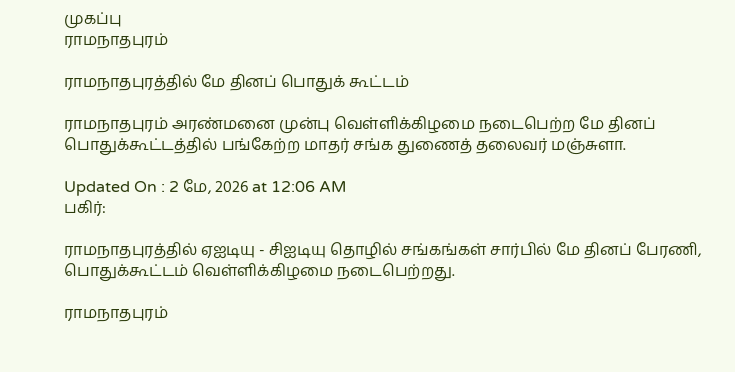முகப்பு
ராமநாதபுரம்

ராமநாதபுரத்தில் மே தினப் பொதுக் கூட்டம்

ராமநாதபுரம் அரண்மனை முன்பு வெள்ளிக்கிழமை நடைபெற்ற மே தினப் பொதுக்கூட்டத்தில் பங்கேற்ற மாதர் சங்க துணைத் தலைவர் மஞ்சுளா.

Updated On : 2 மே, 2026 at 12:06 AM
பகிர்:

ராமநாதபுரத்தில் ஏஐடியு - சிஐடியு தொழில் சங்கங்கள் சார்பில் மே தினப் பேரணி, பொதுக்கூட்டம் வெள்ளிக்கிழமை நடைபெற்றது.

ராமநாதபுரம்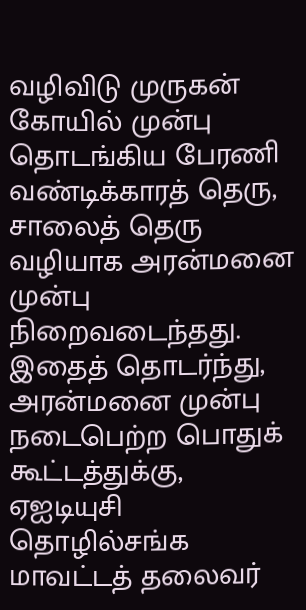வழிவிடு முருகன் கோயில் முன்பு தொடங்கிய பேரணி வண்டிக்காரத் தெரு, சாலைத் தெரு வழியாக அரன்மனை முன்பு நிறைவடைந்தது. இதைத் தொடர்ந்து, அரன்மனை முன்பு நடைபெற்ற பொதுக் கூட்டத்துக்கு, ஏஐடியுசி தொழில்சங்க மாவட்டத் தலைவர்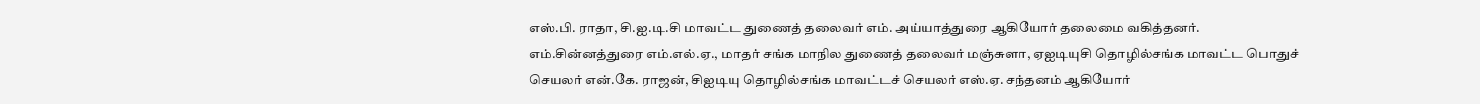எஸ்.பி. ராதா, சி.ஐ.டி.சி மாவட்ட துணைத் தலைவர் எம். அய்யாத்துரை ஆகியோர் தலைமை வகித்தனர். எம்.சின்னத்துரை எம்.எல்.ஏ., மாதர் சங்க மாநில துணைத் தலைவர் மஞ்சுளா, ஏஐடியுசி தொழில்சங்க மாவட்ட பொதுச் செயலர் என்.கே. ராஜன், சிஐடியு தொழில்சங்க மாவட்டச் செயலர் எஸ்.ஏ. சந்தனம் ஆகியோர்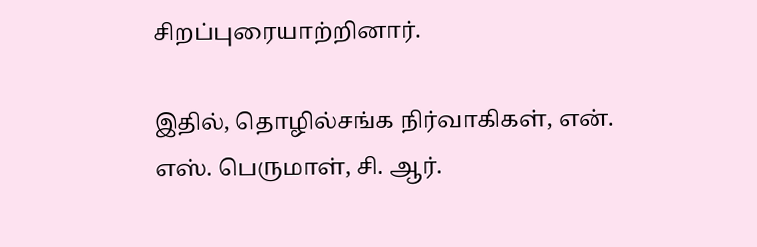சிறப்புரையாற்றினார்.

இதில், தொழில்சங்க நிர்வாகிகள், என். எஸ். பெருமாள், சி. ஆர்.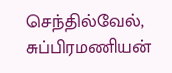செந்தில்வேல், சுப்பிரமணியன்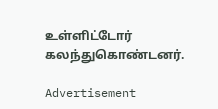உள்ளிட்டோர் கலந்துகொண்டனர்.

Advertisement